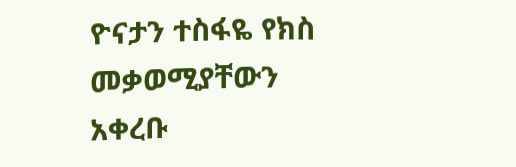ዮናታን ተስፋዬ የክስ መቃወሚያቸውን አቀረቡ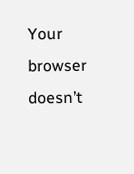Your browser doesn’t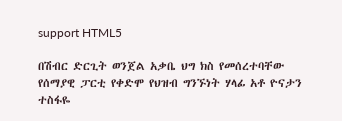support HTML5

በሽብር ድርጊት ወንጀል አቃቤ ህግ ክስ የመሰረተባቸው የሰማያዊ ፓርቲ የቀድሞ የህዝብ ግንኙነት ሃላፊ አቶ ዮናታን ተስፋዬ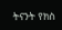ትናንት የክስ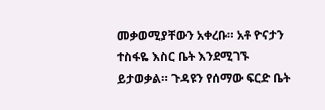መቃወሚያቸውን አቀረቡ። አቶ ዮናታን ተስፋዬ እስር ቤት እንደሚገኙ ይታወቃል። ጉዳዩን የሰማው ፍርድ ቤት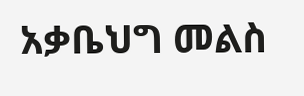አቃቤህግ መልስ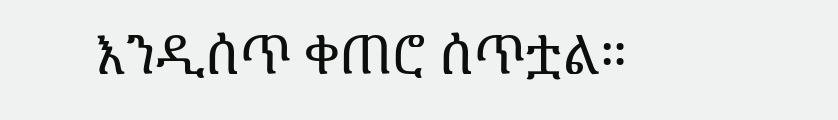እንዲሰጥ ቀጠሮ ሰጥቷል።